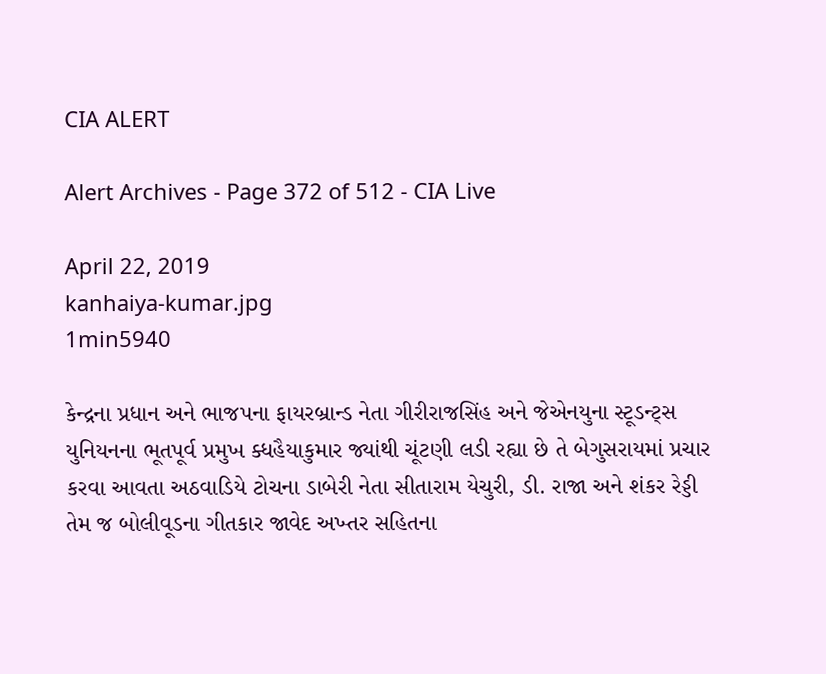CIA ALERT

Alert Archives - Page 372 of 512 - CIA Live

April 22, 2019
kanhaiya-kumar.jpg
1min5940

કેન્દ્રના પ્રધાન અને ભાજપના ફાયરબ્રાન્ડ નેતા ગીરીરાજસિંહ અને જેએનયુના સ્ટૂડન્ટ્સ યુનિયનના ભૂતપૂર્વ પ્રમુખ ક્ધહૈયાકુમાર જ્યાંથી ચૂંટણી લડી રહ્યા છે તે બેગુસરાયમાં પ્રચાર કરવા આવતા અઠવાડિયે ટોચના ડાબેરી નેતા સીતારામ યેચુરી, ડી. રાજા અને શંકર રેડ્ડી તેમ જ બોલીવૂડના ગીતકાર જાવેદ અખ્તર સહિતના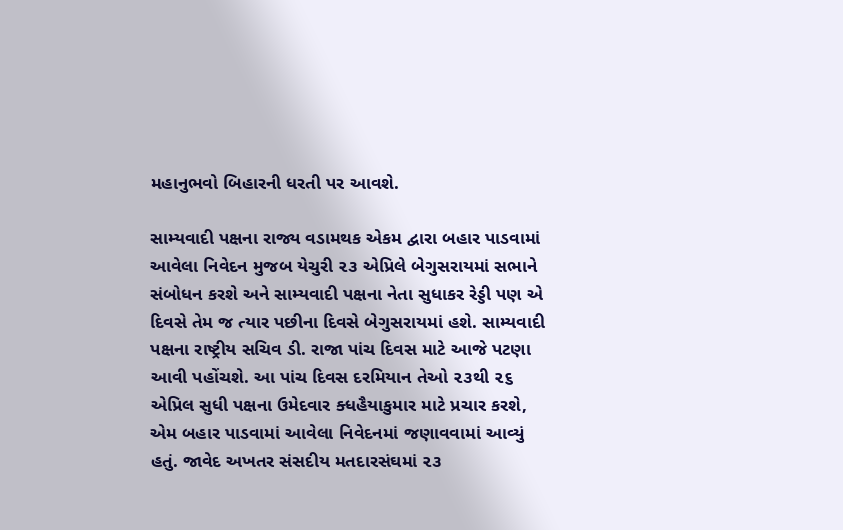મહાનુભવો બિહારની ધરતી પર આવશે.

સામ્યવાદી પક્ષના રાજ્ય વડામથક એકમ દ્વારા બહાર પાડવામાં આવેલા નિવેદન મુજબ યેચુરી ૨૩ એપ્રિલે બેગુસરાયમાં સભાને સંબોધન કરશે અને સામ્યવાદી પક્ષના નેતા સુધાકર રેડ્ડી પણ એ દિવસે તેમ જ ત્યાર પછીના દિવસે બેગુસરાયમાં હશે. સામ્યવાદી પક્ષના રાષ્ટ્રીય સચિવ ડી. રાજા પાંચ દિવસ માટે આજે પટણા આવી પહોંચશે. આ પાંચ દિવસ દરમિયાન તેઓ ૨૩થી ૨૬ એપ્રિલ સુધી પક્ષના ઉમેદવાર ક્ધહૈયાકુમાર માટે પ્રચાર કરશે, એમ બહાર પાડવામાં આવેલા નિવેદનમાં જણાવવામાં આવ્યું હતું. જાવેદ અખતર સંસદીય મતદારસંઘમાં ૨૩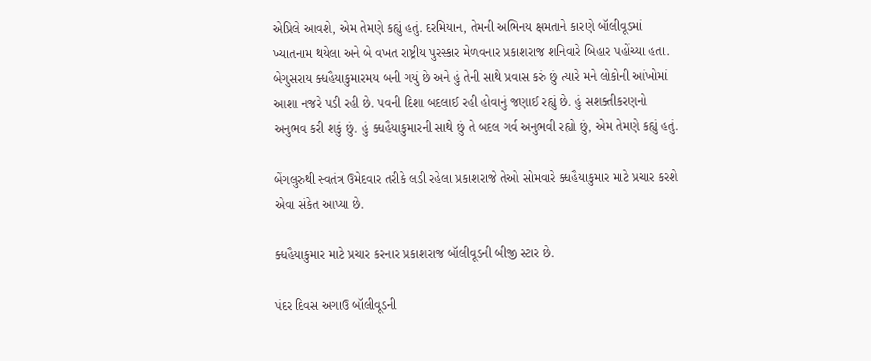એપ્રિલે આવશે, એમ તેમણે કહ્યું હતું. દરમિયાન, તેમની અભિનય ક્ષમતાને કારણે બૉલીવૂડમાં ખ્યાતનામ થયેલા અને બે વખત રાષ્ટ્રીય પુરસ્કાર મેળવનાર પ્રકાશરાજ શનિવારે બિહાર પહોંચ્યા હતા. બેગુસરાય ક્ધહૈયાકુમારમય બની ગયું છે અને હું તેની સાથે પ્રવાસ કરું છું ત્યારે મને લોકોની આંખોમાં આશા નજરે પડી રહી છે. પવની દિશા બદલાઈ રહી હોવાનું જણાઈ રહ્યું છે. હું સશક્તીકરણનો અનુભવ કરી શકું છું. હું ક્ધહૈયાકુમારની સાથે છું તે બદલ ગર્વ અનુભવી રહ્યો છું, એમ તેમણે કહ્યું હતું.

બેંગલુરુથી સ્વતંત્ર ઉમેદવાર તરીકે લડી રહેલા પ્રકાશરાજે તેઓ સોમવારે ક્ધહૈયાકુમાર માટે પ્રચાર કરશે એવા સંકેત આપ્યા છે.

ક્ધહૈયાકુમાર માટે પ્રચાર કરનાર પ્રકાશરાજ બૉલીવૂડની બીજી સ્ટાર છે.

પંદર દિવસ અગાઉ બૉલીવૂડની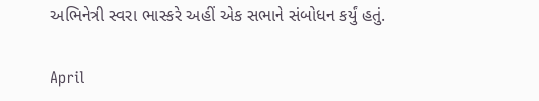અભિનેત્રી સ્વરા ભાસ્કરે અહીં એક સભાને સંબોધન કર્યું હતું.

April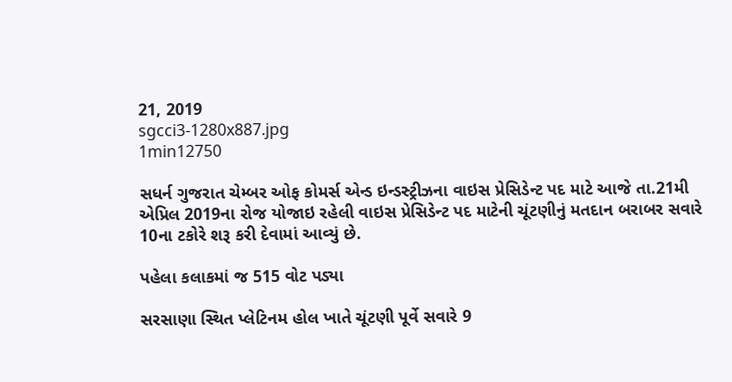21, 2019
sgcci3-1280x887.jpg
1min12750

સધર્ન ગુજરાત ચેમ્બર ઓફ કોમર્સ એન્ડ ઇન્ડસ્ટ્રીઝના વાઇસ પ્રેસિડેન્ટ પદ માટે આજે તા.21મી એપ્રિલ 2019ના રોજ યોજાઇ રહેલી વાઇસ પ્રેસિડેન્ટ પદ માટેની ચૂંટણીનું મતદાન બરાબર સવારે 10ના ટકોરે શરૂ કરી દેવામાં આવ્યું છે.

પહેલા કલાકમાં જ 515 વોટ પડ્યા

સરસાણા સ્થિત પ્લેટિનમ હોલ ખાતે ચૂંટણી પૂર્વે સવારે 9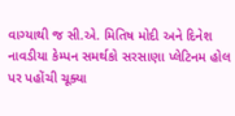વાગ્યાથી જ સી.એ. મિતિષ મોદી અને દિનેશ નાવડીયા કેમ્પન સમર્થકો સરસાણા પ્લેટિનમ હોલ પર પહોંચી ચૂક્યા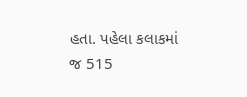હતા. પહેલા કલાકમાં જ 515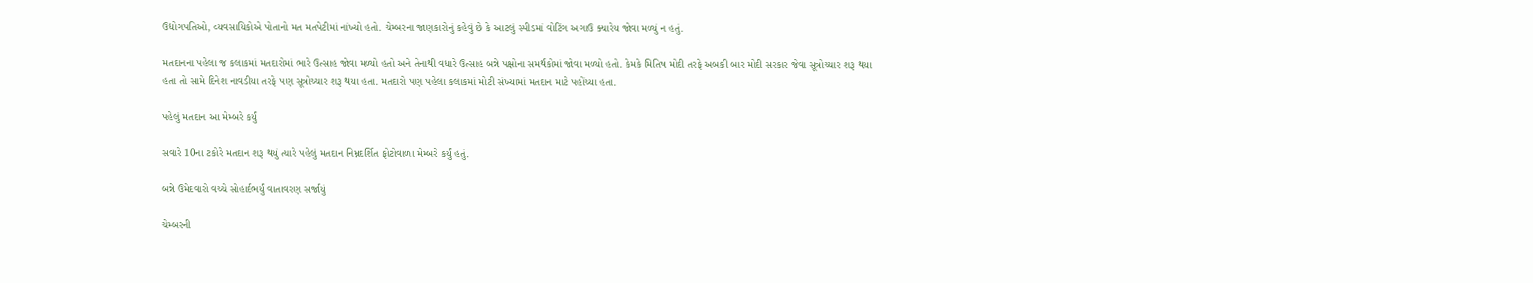ઉદ્યોગપતિઓ, વ્યવસાયિકોએ પોતાનો મત મતપેટીમાં નાંખ્યો હતો. ચેમ્બરના જાણકારોનું કહેવું છે કે આટલું સ્પીડમાં વોટિંગ અગાઉ ક્યારેય જોવા મળ્યું ન હતું.

મતદાનના પહેલા જ કલાકમાં મતદારોમાં ભારે ઉત્સાહ જોવા મળ્યો હતો અને તેનાથી વધારે ઉત્સાહ બન્ને પક્ષોના સમર્થકોમાં જોવા મળ્યો હતો. કેમકે મિતિષ મોદી તરફે અબકી બાર મોદી સરકાર જેવા સૂત્રોચ્ચાર શરૂ થયા હતા તો સામે દિનેશ નાવડીયા તરફે પણ સૂત્રોચ્ચાર શરૂ થયા હતા. મતદારો પણ પહેલા કલાકમાં મોટી સંખ્યામાં મતદાન માટે પહોંચ્યા હતા.

પહેલું મતદાન આ મેમ્બરે કર્યું

સવારે 10ના ટકોરે મતદાન શરૂ થયું ત્યારે પહેલું મતદાન નિમ્નદર્શિત ફોટોવાળા મેમ્બરે કર્યું હતું.

બન્ને ઉમેદવારો વચ્ચે સોહાર્દભર્યું વાતાવરણ સર્જાયું

ચેમ્બરની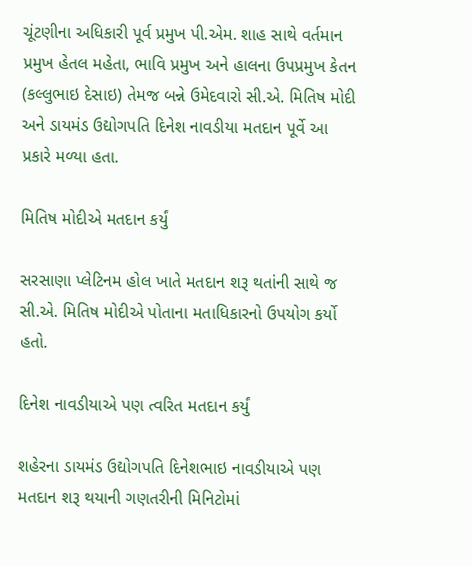ચૂંટણીના અધિકારી પૂર્વ પ્રમુખ પી.એમ. શાહ સાથે વર્તમાન પ્રમુખ હેતલ મહેતા, ભાવિ પ્રમુખ અને હાલના ઉપપ્રમુખ કેતન (કલ્લુભાઇ દેસાઇ) તેમજ બન્ને ઉમેદવારો સી.એ. મિતિષ મોદી અને ડાયમંડ ઉદ્યોગપતિ દિનેશ નાવડીયા મતદાન પૂર્વે આ પ્રકારે મળ્યા હતા.

મિતિષ મોદીએ મતદાન કર્યું

સરસાણા પ્લેટિનમ હોલ ખાતે મતદાન શરૂ થતાંની સાથે જ સી.એ. મિતિષ મોદીએ પોતાના મતાધિકારનો ઉપયોગ કર્યો હતો.

દિનેશ નાવડીયાએ પણ ત્વરિત મતદાન કર્યું

શહેરના ડાયમંડ ઉદ્યોગપતિ દિનેશભાઇ નાવડીયાએ પણ મતદાન શરૂ થયાની ગણતરીની મિનિટોમાં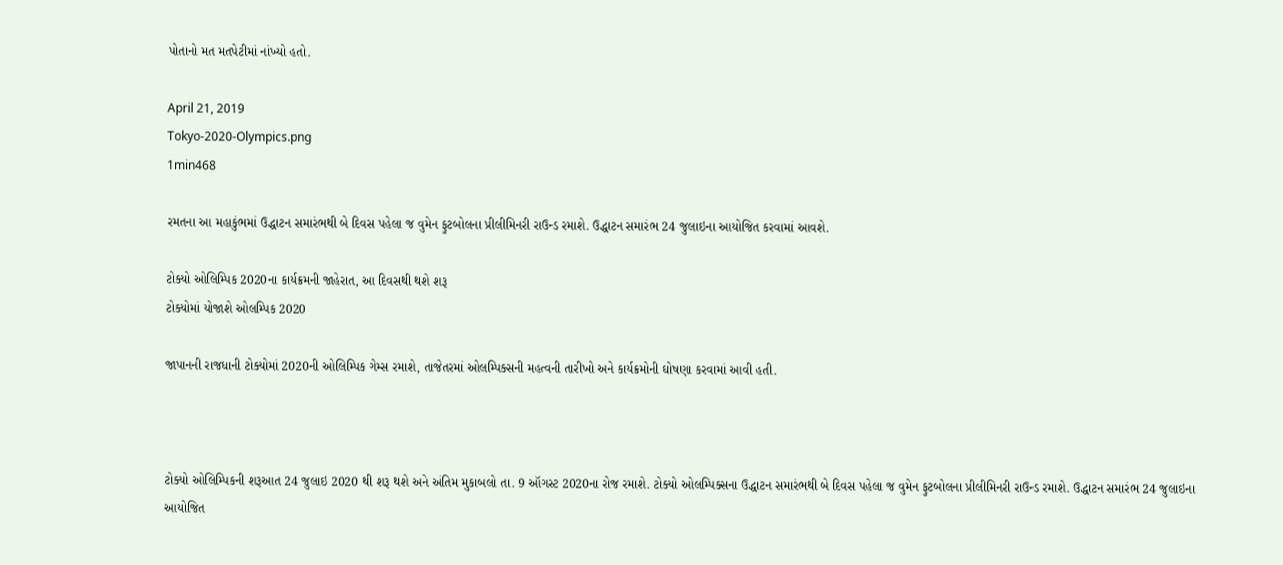પોતાનો મત મતપેટીમાં નાંખ્યો હતો.

April 21, 2019
Tokyo-2020-Olympics.png
1min468

રમતના આ મહાકુંભમાં ઉદ્ધાટન સમારંભથી બે દિવસ પહેલા જ વુમેન ફુટબોલના પ્રીલીમિનરી રાઉન્ડ રમાશે. ઉદ્ધાટન સમારંભ 24 જુલાઇના આયોજિત કરવામાં આવશે.

ટોક્યો ઓલિમ્પિક 2020ના કાર્યક્રમની જાહેરાત, આ દિવસથી થશે શરૂ
ટોક્યોમાં યોજાશે ઓલમ્પિક 2020

જાપાનની રાજધાની ટોક્યોમાં 2020ની ઓલિમ્પિક ગેમ્સ રમાશે, તાજેતરમાં ઓલમ્પિક્સની મહત્વની તારીખો અને કાર્યક્રમોની ઘોષણા કરવામાં આવી હતી.



ટોક્યો ઓલિમ્પિકની શરૂઆત 24 જુલાઇ 2020 થી શરૂ થશે અને અંતિમ મુકાબલો તા. 9 ઑગસ્ટ 2020ના રોજ રમાશે. ટોક્યો ઓલમ્પિક્સના ઉદ્ધાટન સમારંભથી બે દિવસ પહેલા જ વુમેન ફુટબોલના પ્રીલીમિનરી રાઉન્ડ રમાશે. ઉદ્ધાટન સમારંભ 24 જુલાઇના આયોજિત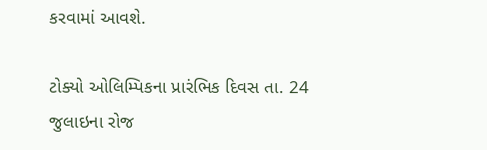કરવામાં આવશે.

ટોક્યો ઓલિમ્પિકના પ્રારંભિક દિવસ તા. 24 જુલાઇના રોજ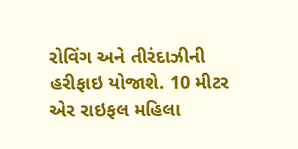રોવિંગ અને તીરંદાઝીની હરીફાઇ યોજાશે. 10 મીટર એર રાઇફલ મહિલા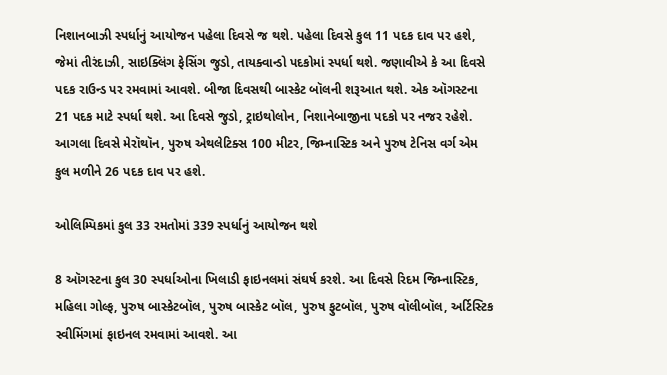નિશાનબાઝી સ્પર્ધાનું આયોજન પહેલા દિવસે જ થશે. પહેલા દિવસે કુલ 11 પદક દાવ પર હશે, જેમાં તીરંદાઝી, સાઇક્લિંગ ફેસિંગ જુડો, તાયક્વાન્ડો પદકોમાં સ્પર્ધા થશે. જણાવીએ કે આ દિવસે પદક રાઉન્ડ પર રમવામાં આવશે. બીજા દિવસથી બાસ્કેટ બૉલની શરૂઆત થશે. એક ઑગસ્ટના 21 પદક માટે સ્પર્ધા થશે. આ દિવસે જુડો, ટ્રાઇથોલોન, નિશાનેબાજીના પદકો પર નજર રહેશે. આગલા દિવસે મેરૉથૉન, પુરુષ એથલેટિક્સ 100 મીટર, જિમ્નાસ્ટિક અને પુરુષ ટેનિસ વર્ગ એમ કુલ મળીને 26 પદક દાવ પર હશે.

ઓલિમ્પિકમાં કુલ 33 રમતોમાં 339 સ્પર્ધાનું આયોજન થશે

8 ઑગસ્ટના કુલ 30 સ્પર્ધાઓના ખિલાડી ફાઇનલમાં સંઘર્ષ કરશે. આ દિવસે રિદમ જિમ્નાસ્ટિક, મહિલા ગોલ્ફ, પુરુષ બાસ્કેટબૉલ, પુરુષ બાસ્કેટ બૉલ, પુરુષ ફુટબૉલ, પુરુષ વૉલીબૉલ, અર્ટિસ્ટિક સ્વીમિંગમાં ફાઇનલ રમવામાં આવશે. આ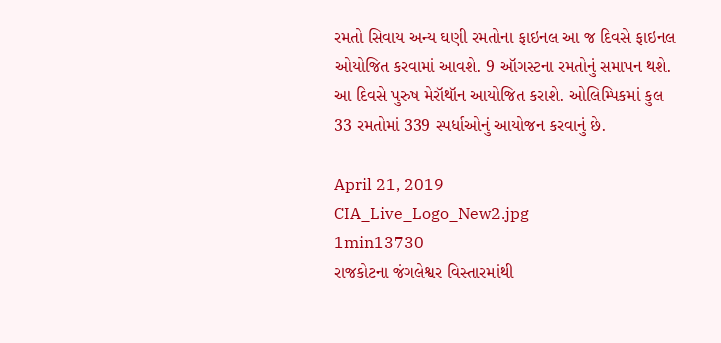રમતો સિવાય અન્ય ઘણી રમતોના ફાઇનલ આ જ દિવસે ફાઇનલ ઓયોજિત કરવામાં આવશે. 9 ઑગસ્ટના રમતોનું સમાપન થશે. આ દિવસે પુરુષ મેરૉથૉન આયોજિત કરાશે. ઓલિમ્પિકમાં કુલ 33 રમતોમાં 339 સ્પર્ધાઓનું આયોજન કરવાનું છે.

April 21, 2019
CIA_Live_Logo_New2.jpg
1min13730
રાજકોટના જંગલેશ્વર વિસ્તારમાંથી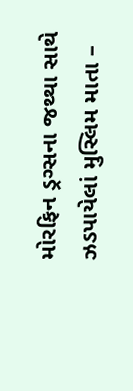મોરફિન ડ્રગ્સના જથ્થા સાથે ઝડપાયેલાં મુસ્લિમ માતા –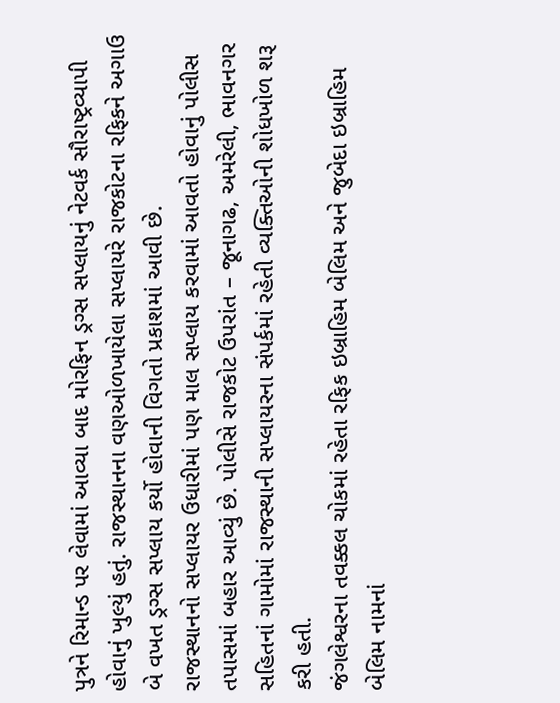પુત્રને રિમાન્ડ પર લેવામાં આવ્યા બાદ મોરફિન ડ્રગ્સ સપ્લાયનું નેટવર્ક સૌરાષ્ટ્રવ્યાપી હોવાનું ખુલ્યું હતું. રાજસ્થાનના વણઓળખાયેલા સપ્લાયરે રાજકોટના રફિકને અગાઉ બે વખત ડ્રગ્સ સપ્લાય કર્યો હોવાની વિગતો પ્રકાશમાં આવી છે.
રાજસ્થાનનો સપ્લાયર ઉધારીમાં પણ માલ સપ્લાય કરવામાં આવતો હોવાનું પોલીસ તપાસમાં બહાર આવ્યું છે. પોલીસે રાજકોટ ઉપરાંત – જૂનાગઢ, અમરેલી, ભાવનગર સહિતનાં ગામોમાં રાજસ્થાની સપ્લાયરના સંપર્કમાં રહેતી વ્યક્તિઓની શોધખોળ શરૂ કરી હતી.
જંગલેશ્વરના તવક્કલ ચોકમાં રહેતા રફિક ઇબ્રાહિમ બેલિમ અને જુબેદા ઇબ્રાહિમ બેલિમ નામનાં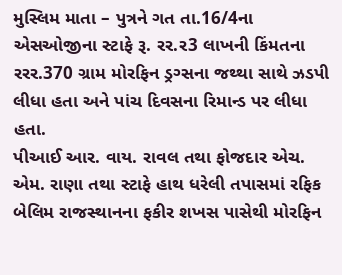મુસ્લિમ માતા – પુત્રને ગત તા.16/4ના એસઓજીના સ્ટાફે રૂ. રર.ર3 લાખની કિંમતના રરર.370 ગ્રામ મોરફિન ડ્રગ્સના જથ્થા સાથે ઝડપી લીધા હતા અને પાંચ દિવસના રિમાન્ડ પર લીધા હતા.
પીઆઈ આર. વાય. રાવલ તથા ફોજદાર એચ. એમ. રાણા તથા સ્ટાફે હાથ ધરેલી તપાસમાં રફિક બેલિમ રાજસ્થાનના ફકીર શખસ પાસેથી મોરફિન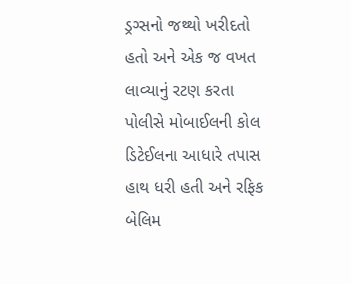ડ્રગ્સનો જથ્થો ખરીદતો હતો અને એક જ વખત લાવ્યાનું રટણ કરતા પોલીસે મોબાઈલની કોલ ડિટેઈલના આધારે તપાસ હાથ ધરી હતી અને રફિક બેલિમ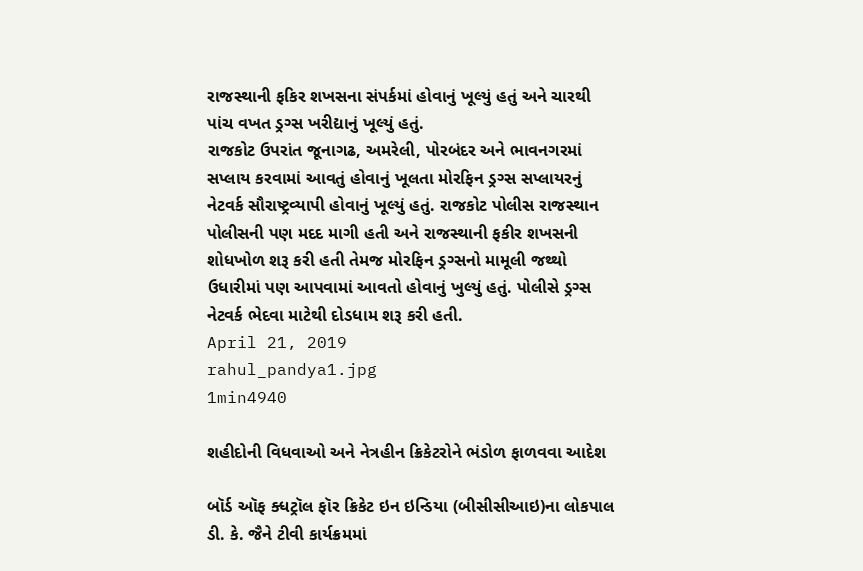રાજસ્થાની ફકિર શખસના સંપર્કમાં હોવાનું ખૂલ્યું હતું અને ચારથી પાંચ વખત ડ્રગ્સ ખરીદ્યાનું ખૂલ્યું હતું.
રાજકોટ ઉપરાંત જૂનાગઢ, અમરેલી, પોરબંદર અને ભાવનગરમાં સપ્લાય કરવામાં આવતું હોવાનું ખૂલતા મોરફિન ડ્રગ્સ સપ્લાયરનું નેટવર્ક સૌરાષ્ટ્રવ્યાપી હોવાનું ખૂલ્યું હતું. રાજકોટ પોલીસ રાજસ્થાન પોલીસની પણ મદદ માગી હતી અને રાજસ્થાની ફકીર શખસની શોધખોળ શરૂ કરી હતી તેમજ મોરફિન ડ્રગ્સનો મામૂલી જથ્થો ઉધારીમાં પણ આપવામાં આવતો હોવાનું ખુલ્યું હતું. પોલીસે ડ્રગ્સ નેટવર્ક ભેદવા માટેથી દોડધામ શરૂ કરી હતી.
April 21, 2019
rahul_pandya1.jpg
1min4940

શહીદોની વિધવાઓ અને નેત્રહીન ક્રિકેટરોને ભંડોળ ફાળવવા આદેશ

બૉર્ડ ઑફ ક્ધટ્રૉલ ફૉર ક્રિકેટ ઇન ઇન્ડિયા (બીસીસીઆઇ)ના લોકપાલ ડી. કે. જૈને ટીવી કાર્યક્રમમાં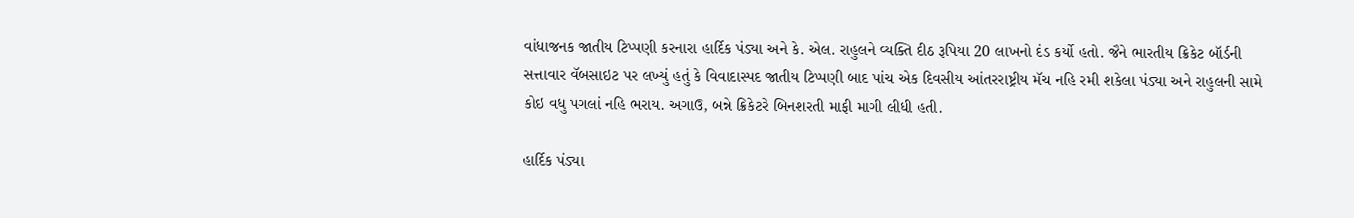વાંધાજનક જાતીય ટિપ્પણી કરનારા હાર્દિક પંડ્યા અને કે. એલ. રાહુલને વ્યક્તિ દીઠ રૂપિયા 20 લાખનો દંડ કર્યો હતો. જૈને ભારતીય ક્રિકેટ બૉર્ડની સત્તાવાર વૅબસાઇટ પર લખ્યું હતું કે વિવાદાસ્પદ જાતીય ટિપ્પણી બાદ પાંચ એક દિવસીય આંતરરાષ્ટ્રીય મૅચ નહિ રમી શકેલા પંડ્યા અને રાહુલની સામે કોઇ વધુ પગલાં નહિ ભરાય. અગાઉ, બન્ને ક્રિકેટરે બિનશરતી માફી માગી લીધી હતી.

હાર્દિક પંડ્યા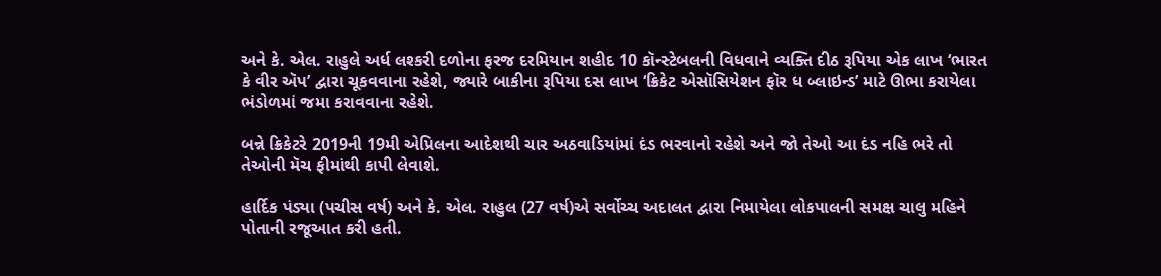અને કે. એલ. રાહુલે અર્ધ લશ્કરી દળોના ફરજ દરમિયાન શહીદ 10 કૉન્સ્ટેબલની વિધવાને વ્યક્તિ દીઠ રૂપિયા એક લાખ ‘ભારત કે વીર ઍપ’ દ્વારા ચૂકવવાના રહેશે, જ્યારે બાકીના રૂપિયા દસ લાખ ‘ક્રિકેટ એસૉસિયેશન ફૉર ધ બ્લાઇન્ડ’ માટે ઊભા કરાયેલા ભંડોળમાં જમા કરાવવાના રહેશે.

બન્ને ક્રિકેટરે 2019ની 19મી એપ્રિલના આદેશથી ચાર અઠવાડિયાંમાં દંડ ભરવાનો રહેશે અને જો તેઓ આ દંડ નહિ ભરે તો તેઓની મૅચ ફીમાંથી કાપી લેવાશે.

હાર્દિક પંડ્યા (પચીસ વર્ષ) અને કે. એલ. રાહુલ (27 વર્ષ)એ સર્વોચ્ચ અદાલત દ્વારા નિમાયેલા લોકપાલની સમક્ષ ચાલુ મહિને પોતાની રજૂઆત કરી હતી.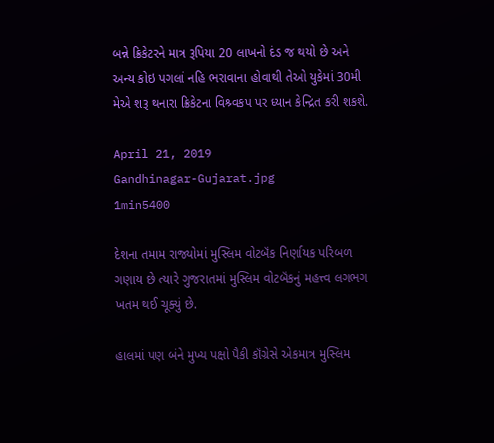બન્ને ક્રિકેટરને માત્ર રૂપિયા 20 લાખનો દંડ જ થયો છે અને અન્ય કોઇ પગલાં નહિ ભરાવાના હોવાથી તેઓ યુકેમાં 30મી મેએ શરૂ થનારા ક્રિકેટના વિશ્ર્વકપ પર ધ્યાન કેન્દ્રિત કરી શકશે.

April 21, 2019
Gandhinagar-Gujarat.jpg
1min5400

દેશના તમામ રાજ્યોમાં મુસ્લિમ વોટબૅંક નિર્ણાયક પરિબળ ગણાય છે ત્યારે ગુજરાતમાં મુસ્લિમ વોટબૅંકનું મહત્ત્વ લગભગ ખતમ થઈ ચૂક્યું છે.

હાલમાં પણ બંને મુખ્ય પક્ષો પૈકી કૉંગ્રેસે એકમાત્ર મુસ્લિમ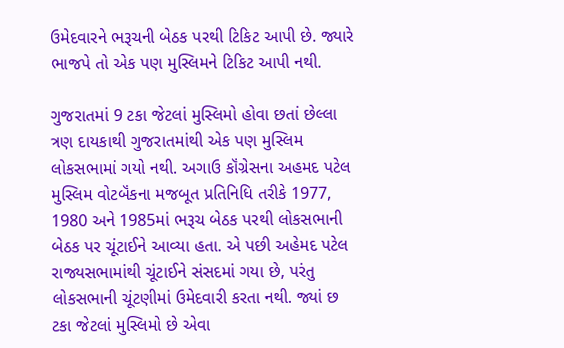ઉમેદવારને ભરૂચની બેઠક પરથી ટિકિટ આપી છે. જ્યારે ભાજપે તો એક પણ મુસ્લિમને ટિકિટ આપી નથી.

ગુજરાતમાં 9 ટકા જેટલાં મુસ્લિમો હોવા છતાં છેલ્લા ત્રણ દાયકાથી ગુજરાતમાંથી એક પણ મુસ્લિમ લોકસભામાં ગયો નથી. અગાઉ કૉંગ્રેસના અહમદ પટેલ મુસ્લિમ વોટબૅંકના મજબૂત પ્રતિનિધિ તરીકે 1977, 1980 અને 1985માં ભરૂચ બેઠક પરથી લોકસભાની બેઠક પર ચૂંટાઈને આવ્યા હતા. એ પછી અહેમદ પટેલ રાજ્યસભામાંથી ચૂંટાઈને સંસદમાં ગયા છે, પરંતુ લોકસભાની ચૂંટણીમાં ઉમેદવારી કરતા નથી. જ્યાં છ ટકા જેટલાં મુસ્લિમો છે એવા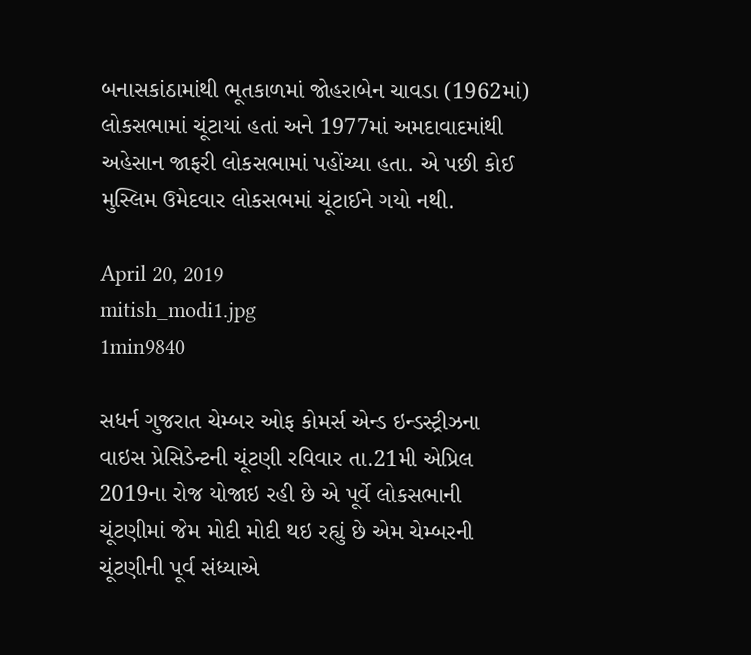બનાસકાંઠામાંથી ભૂતકાળમાં જોહરાબેન ચાવડા (1962માં) લોકસભામાં ચૂંટાયાં હતાં અને 1977માં અમદાવાદમાંથી અહેસાન જાફરી લોકસભામાં પહોંચ્યા હતા. એ પછી કોઈ મુસ્લિમ ઉમેદવાર લોકસભમાં ચૂંટાઈને ગયો નથી.

April 20, 2019
mitish_modi1.jpg
1min9840

સધર્ન ગુજરાત ચેમ્બર ઓફ કોમર્સ એન્ડ ઇન્ડસ્ટ્રીઝના વાઇસ પ્રેસિડેન્ટની ચૂંટણી રવિવાર તા.21મી એપ્રિલ 2019ના રોજ યોજાઇ રહી છે એ પૂર્વે લોકસભાની ચૂંટણીમાં જેમ મોદી મોદી થઇ રહ્યું છે એમ ચેમ્બરની ચૂંટણીની પૂર્વ સંધ્યાએ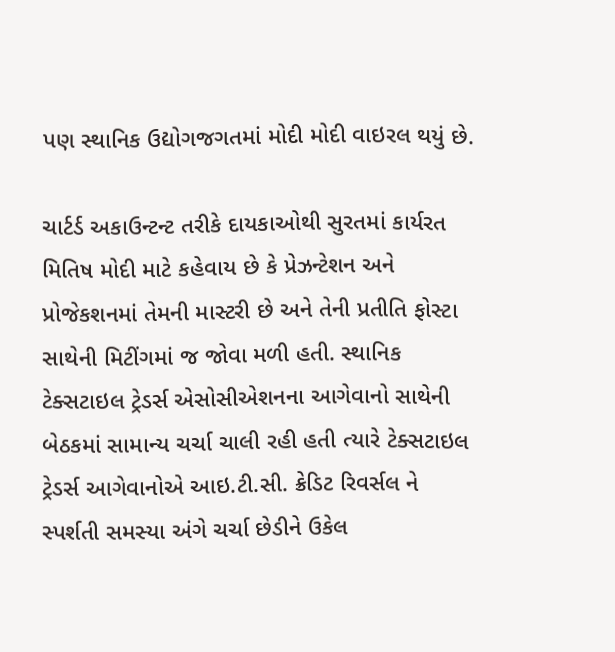પણ સ્થાનિક ઉદ્યોગજગતમાં મોદી મોદી વાઇરલ થયું છે.

ચાર્ટર્ડ અકાઉન્ટન્ટ તરીકે દાયકાઓથી સુરતમાં કાર્યરત મિતિષ મોદી માટે કહેવાય છે કે પ્રેઝન્ટેશન અને પ્રોજેકશનમાં તેમની માસ્ટરી છે અને તેની પ્રતીતિ ફોસ્ટા સાથેની મિટીંગમાં જ જોવા મળી હતી. સ્થાનિક ટેક્સટાઇલ ટ્રેડર્સ એસોસીએશનના આગેવાનો સાથેની બેઠકમાં સામાન્ય ચર્ચા ચાલી રહી હતી ત્યારે ટેક્સટાઇલ ટ્રેડર્સ આગેવાનોએ આઇ.ટી.સી. ક્રેડિટ રિવર્સલ ને સ્પર્શતી સમસ્યા અંગે ચર્ચા છેડીને ઉકેલ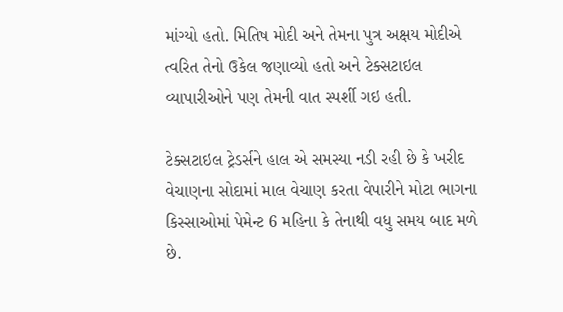માંગ્યો હતો. મિતિષ મોદી અને તેમના પુત્ર અક્ષય મોદીએ ત્વરિત તેનો ઉકેલ જણાવ્યો હતો અને ટેક્સટાઇલ વ્યાપારીઓને પણ તેમની વાત સ્પર્શી ગઇ હતી.

ટેક્સટાઇલ ટ્રેડર્સને હાલ એ સમસ્યા નડી રહી છે કે ખરીદ વેચાણના સોદામાં માલ વેચાણ કરતા વેપારીને મોટા ભાગના કિસ્સાઓમાં પેમેન્ટ 6 મહિના કે તેનાથી વધુ સમય બાદ મળે છે.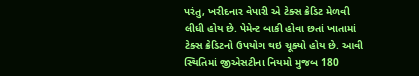પરંતુ, ખરીદનાર વેપારી એ ટેક્સ ક્રેડિટ મેળવી લીધી હોય છે. પેમેન્ટ બાકી હોવા છતાં ખાતામાં ટેક્સ ક્રેડિટનો ઉપયોગ થઇ ચૂક્યો હોય છે. આવી સ્થિતિમાં જીએસટીના નિયમો મુજબ 180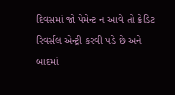દિવસમાં જો પેમેન્ટ ન આવે તો ક્રેડિટ રિવર્સલ એન્ટ્રી કરવી પડે છે અને બાદમાં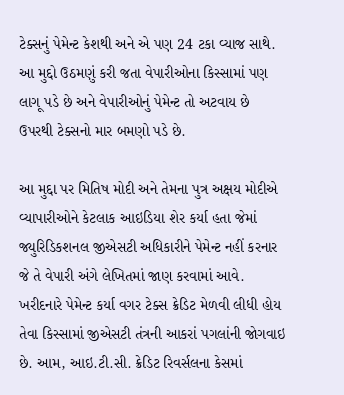ટેક્સનું પેમેન્ટ કેશથી અને એ પણ 24 ટકા વ્યાજ સાથે. આ મુદ્દો ઉઠમણું કરી જતા વેપારીઓના કિસ્સામાં પણ લાગૂ પડે છે અને વેપારીઓનું પેમેન્ટ તો અટવાય છે ઉપરથી ટેક્સનો માર બમણો પડે છે.

આ મુદ્દા પર મિતિષ મોદી અને તેમના પુત્ર અક્ષય મોદીએ વ્યાપારીઓને કેટલાક આઇડિયા શેર કર્યા હતા જેમાં જ્યુરિડિકશનલ જીએસટી અધિકારીને પેમેન્ટ નહીં કરનાર જે તે વેપારી અંગે લેખિતમાં જાણ કરવામાં આવે. ખરીદનારે પેમેન્ટ કર્યા વગર ટેક્સ ક્રેડિટ મેળવી લીધી હોય તેવા કિસ્સામાં જીએસટી તંત્રની આકરાં પગલાંની જોગવાઇ છે. આમ, આઇ.ટી.સી. ક્રેડિટ રિવર્સલના કેસમાં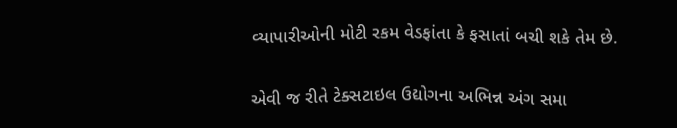વ્યાપારીઓની મોટી રકમ વેડફાંતા કે ફસાતાં બચી શકે તેમ છે.

એવી જ રીતે ટેક્સટાઇલ ઉદ્યોગના અભિન્ન અંગ સમા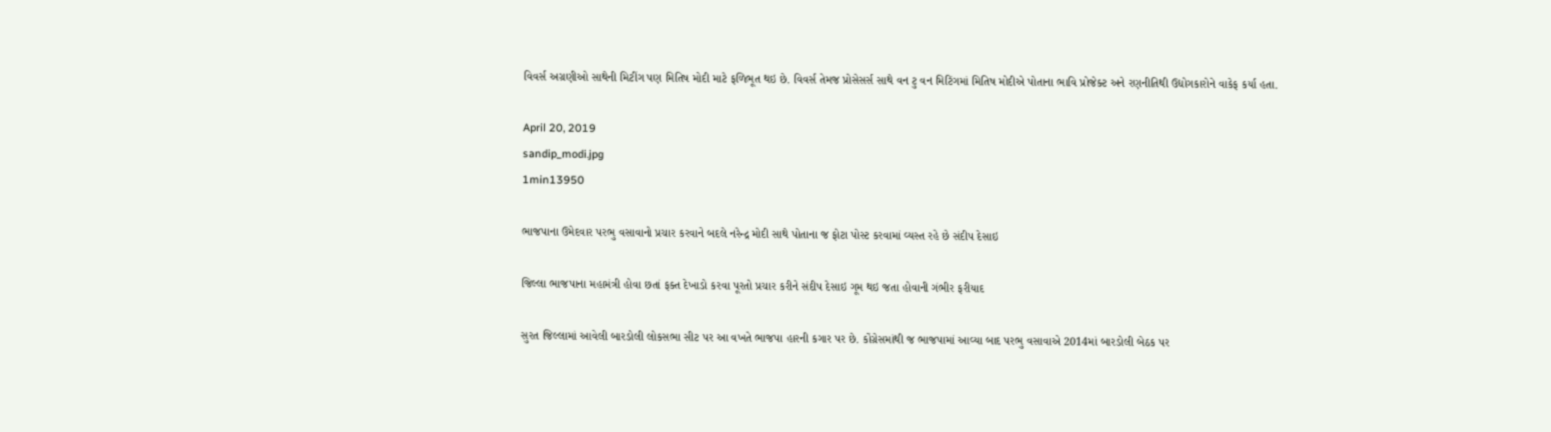વિવર્સ અગ્રણીઓ સાથેની મિટીંગ પણ મિતિષ મોદી માટે ફળિભૂત થઇ છે. વિવર્સ તેમજ પ્રોસેસર્સ સાથે વન ટુ વન મિટિંગમાં મિતિષ મોદીએ પોતાના ભાવિ પ્રોજેક્ટ અને રણનીતિથી ઉદ્યોગકારોને વાકેફ કર્યા હતા.

April 20, 2019
sandip_modi.jpg
1min13950

ભાજપાના ઉમેદવાર પરભુ વસાવાનો પ્રચાર કરવાને બદલે નરેન્દ્ર મોદી સાથે પોતાના જ ફોટા પોસ્ટ કરવામાં વ્યસ્ત રહે છે સંદીપ દેસાઇ

જિલ્લા ભાજપાના મહામંત્રી હોવા છતાં ફક્ત દેખાડો કરવા પૂરતો પ્રચાર કરીને સંદીપ દેસાઇ ગૂમ થઇ જતા હોવાની ગંભીર ફરીયાદ

સુરત જિલ્લામાં આવેલી બારડોલી લોકસભા સીટ પર આ વખતે ભાજપા હારની કગાર પર છે. કોંગ્રેસમાંથી જ ભાજપામાં આવ્યા બાદ પરભુ વસાવાએ 2014માં બારડોલી બેઠક પર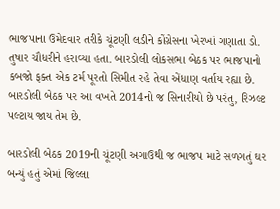ભાજપાના ઉમેદવાર તરીકે ચૂંટણી લડીને કોંગ્રેસના ખેરખાં ગણાતા ડો. તુષાર ચૌધરીને હરાવ્યા હતા. બારડોલી લોકસભા બેઠક પર ભાજપાનો કબજો ફક્ત એક ટર્મ પૂરતો સિમીત રહે તેવા એંધાણ વર્તાય રહ્યા છે. બારડોલી બેઠક પર આ વખતે 2014નો જ સિનારીયો છે પરંતુ, રિઝલ્ટ પલ્ટાય જાય તેમ છે.

બારડોલી બેઠક 2019ની ચૂંટણી અગાઉથી જ ભાજપ માટે સળગતું ઘર બન્યું હતું એમાં જિલ્લા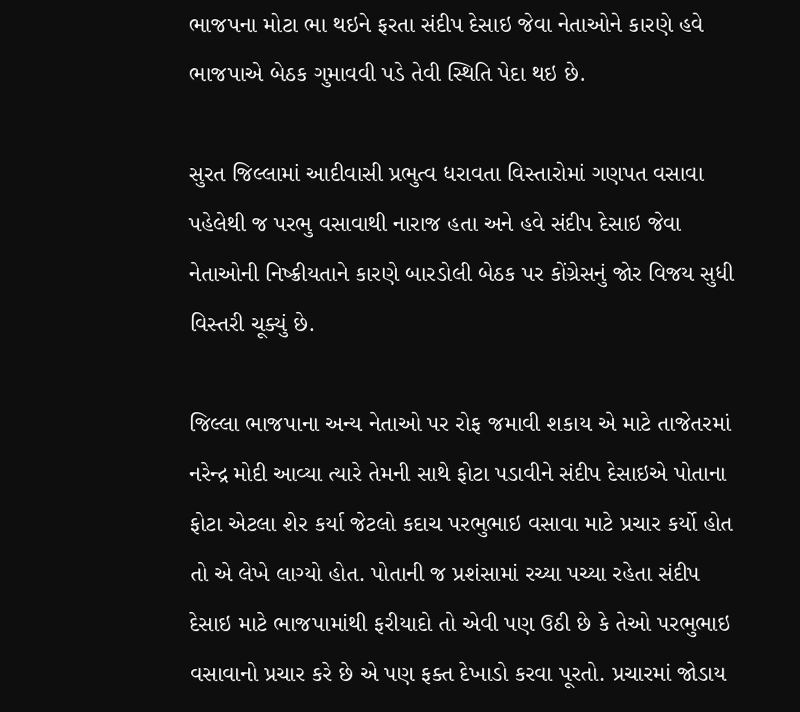ભાજપના મોટા ભા થઇને ફરતા સંદીપ દેસાઇ જેવા નેતાઓને કારણે હવે ભાજપાએ બેઠક ગુમાવવી પડે તેવી સ્થિતિ પેદા થઇ છે.

સુરત જિલ્લામાં આદીવાસી પ્રભુત્વ ધરાવતા વિસ્તારોમાં ગણપત વસાવા પહેલેથી જ પરભુ વસાવાથી નારાજ હતા અને હવે સંદીપ દેસાઇ જેવા નેતાઓની નિષ્ક્રીયતાને કારણે બારડોલી બેઠક પર કોંગ્રેસનું જોર વિજય સુધી વિસ્તરી ચૂક્યું છે.

જિલ્લા ભાજપાના અન્ય નેતાઓ પર રોફ જમાવી શકાય એ માટે તાજેતરમાં નરેન્દ્ર મોદી આવ્યા ત્યારે તેમની સાથે ફોટા પડાવીને સંદીપ દેસાઇએ પોતાના ફોટા એટલા શેર કર્યા જેટલો કદાચ પરભુભાઇ વસાવા માટે પ્રચાર કર્યો હોત તો એ લેખે લાગ્યો હોત. પોતાની જ પ્રશંસામાં રચ્યા પચ્યા રહેતા સંદીપ દેસાઇ માટે ભાજપામાંથી ફરીયાદો તો એવી પણ ઉઠી છે કે તેઓ પરભુભાઇ વસાવાનો પ્રચાર કરે છે એ પણ ફક્ત દેખાડો કરવા પૂરતો. પ્રચારમાં જોડાય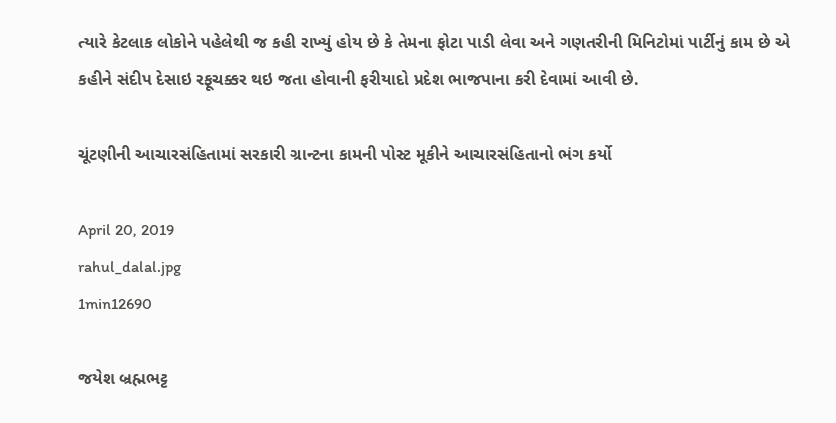ત્યારે કેટલાક લોકોને પહેલેથી જ કહી રાખ્યું હોય છે કે તેમના ફોટા પાડી લેવા અને ગણતરીની મિનિટોમાં પાર્ટીનું કામ છે એ કહીને સંદીપ દેસાઇ રફૂચક્કર થઇ જતા હોવાની ફરીયાદો પ્રદેશ ભાજપાના કરી દેવામાં આવી છે.

ચૂંટણીની આચારસંહિતામાં સરકારી ગ્રાન્ટના કામની પોસ્ટ મૂકીને આચારસંહિતાનો ભંગ કર્યો

April 20, 2019
rahul_dalal.jpg
1min12690

જયેશ બ્રહ્મભટ્ટ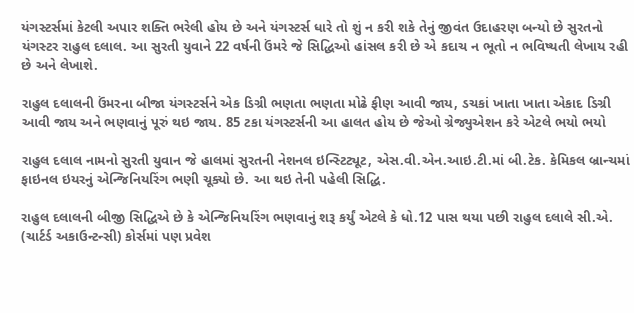યંગસ્ટર્સમાં કેટલી અપાર શક્તિ ભરેલી હોય છે અને યંગસ્ટર્સ ધારે તો શું ન કરી શકે તેનું જીવંત ઉદાહરણ બન્યો છે સુરતનો યંગસ્ટર રાહુલ દલાલ. આ સુરતી યુવાને 22 વર્ષની ઉંમરે જે સિદ્ધિઓ હાંસલ કરી છે એ કદાચ ન ભૂતો ન ભવિષ્યતી લેખાય રહી છે અને લેખાશે.

રાહુલ દલાલની ઉંમરના બીજા યંગસ્ટર્સને એક ડિગ્રી ભણતા ભણતા મોઢે ફીણ આવી જાય, ડચકાં ખાતા ખાતા એકાદ ડિગ્રી આવી જાય અને ભણવાનું પૂરું થઇ જાય. 85 ટકા યંગસ્ટર્સની આ હાલત હોય છે જેઓ ગ્રેજ્યુએશન કરે એટલે ભયો ભયો

રાહુલ દલાલ નામનો સુરતી યુવાન જે હાલમાં સુરતની નેશનલ ઇન્સ્ટિટ્યૂટ, એસ.વી.એન.આઇ.ટી.માં બી.ટેક. કેમિકલ બ્રાન્ચમાં ફાઇનલ ઇયરનું એન્જિનિયરિંગ ભણી ચૂક્યો છે. આ થઇ તેની પહેલી સિદ્ધિ.

રાહુલ દલાલની બીજી સિદ્ધિએ છે કે એન્જિનિયરિંગ ભણવાનું શરૂ કર્યું એટલે કે ધો.12 પાસ થયા પછી રાહુલ દલાલે સી.એ. (ચાર્ટર્ડ અકાઉન્ટન્સી) કોર્સમાં પણ પ્રવેશ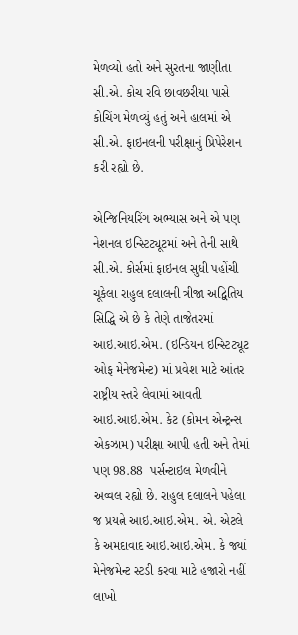મેળવ્યો હતો અને સુરતના જાણીતા સી.એ. કોચ રવિ છાવછરીયા પાસે કોચિંગ મેળવ્યું હતું અને હાલમાં એ સી.એ. ફાઇનલની પરીક્ષાનું પ્રિપેરેશન કરી રહ્યો છે.

એન્જિનિયરિંગ અભ્યાસ અને એ પણ નેશનલ ઇન્સ્ટિટ્યૂટમાં અને તેની સાથે સી.એ. કોર્સમાં ફાઇનલ સુધી પહોંચી ચૂકેલા રાહુલ દલાલની ત્રીજા અદ્વિતિય સિદ્ધિ એ છે કે તેણે તાજેતરમાં આઇ.આઇ.એમ. (ઇન્ડિયન ઇન્સ્ટિટ્યૂટ ઓફ મેનેજમેન્ટ) માં પ્રવેશ માટે આંતર રાષ્ટ્રીય સ્તરે લેવામાં આવતી આઇ.આઇ.એમ. કેટ (કોમન એન્ટ્રન્સ એકઝામ) પરીક્ષા આપી હતી અને તેમાં પણ 98.88  પર્સન્ટાઇલ મેળવીને અવ્વલ રહ્યો છે. રાહુલ દલાલને પહેલા જ પ્રયત્ને આઇ.આઇ.એમ. એ. એટલે કે અમદાવાદ આઇ.આઇ.એમ. કે જ્યાં મેનેજમેન્ટ સ્ટડી કરવા માટે હજારો નહીં લાખો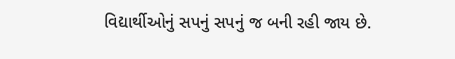વિદ્યાર્થીઓનું સપનું સપનું જ બની રહી જાય છે.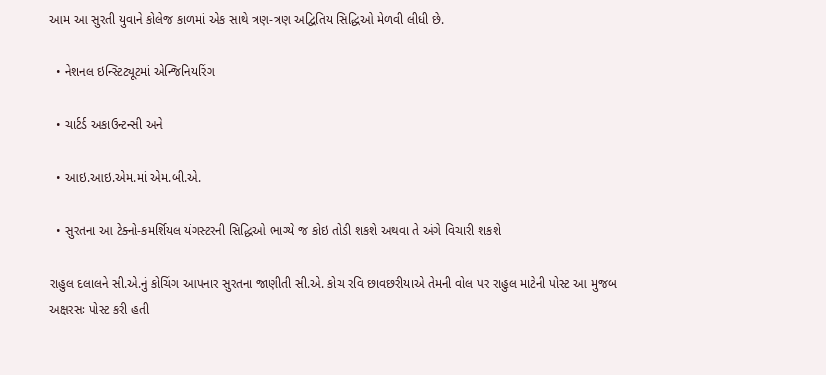આમ આ સુરતી યુવાને કોલેજ કાળમાં એક સાથે ત્રણ-ત્રણ અદ્વિતિય સિદ્ધિઓ મેળવી લીધી છે.

  • નેશનલ ઇન્સ્ટિટ્યૂટમાં એન્જિનિયરિંગ

  • ચાર્ટર્ડ અકાઉન્ટન્સી અને

  • આઇ.આઇ.એમ.માં એમ.બી.એ.

  • સુરતના આ ટેક્નો-કમર્શિયલ યંગસ્ટરની સિદ્ધિઓ ભાગ્યે જ કોઇ તોડી શકશે અથવા તે અંગે વિચારી શકશે

રાહુલ દલાલને સી.એ.નું કોચિંગ આપનાર સુરતના જાણીતી સી.એ. કોચ રવિ છાવછરીયાએ તેમની વોલ પર રાહુલ માટેની પોસ્ટ આ મુજબ અક્ષરસઃ પોસ્ટ કરી હતી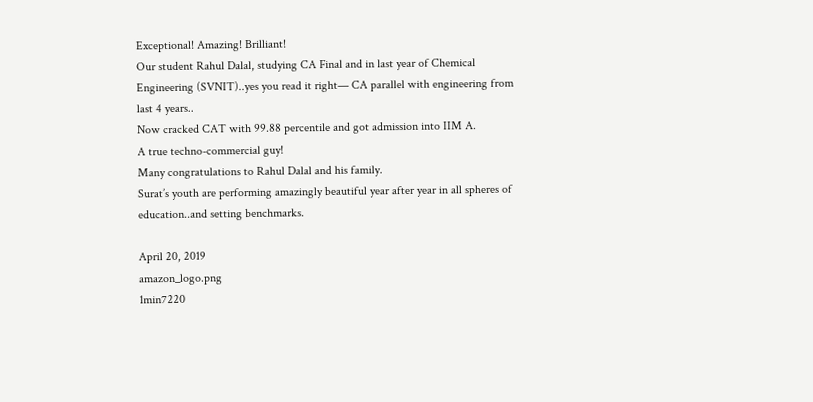Exceptional! Amazing! Brilliant!
Our student Rahul Dalal, studying CA Final and in last year of Chemical Engineering (SVNIT)..yes you read it right— CA parallel with engineering from last 4 years..
Now cracked CAT with 99.88 percentile and got admission into IIM A.
A true techno-commercial guy!
Many congratulations to Rahul Dalal and his family.
Surat’s youth are performing amazingly beautiful year after year in all spheres of education..and setting benchmarks.

April 20, 2019
amazon_logo.png
1min7220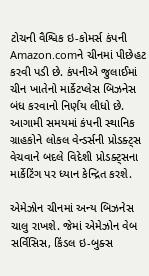ટોચની વૈશ્વિક ઇ-કોમર્સ કંપની Amazon.comને ચીનમાં પીછેહટ કરવી પડી છે. કંપનીએ જુલાઈમાં ચીન ખાતેનો માર્કેટપ્લેસ બિઝનેસ બંધ કરવાનો નિર્ણય લીધો છે. આગામી સમયમાં કંપની સ્થાનિક ગ્રાહકોને લોકલ વેન્ડર્સની પ્રોડક્ટ્સ વેચવાને બદલે વિદેશી પ્રોડક્ટ્સના માર્કેટિંગ પર ધ્યાન કેન્દ્રિત કરશે.

એમેઝોન ચીનમાં અન્ય બિઝનેસ ચાલુ રાખશે. જેમાં એમેઝોન વેબ સર્વિસિસ, કિંડલ ઇ-બુક્સ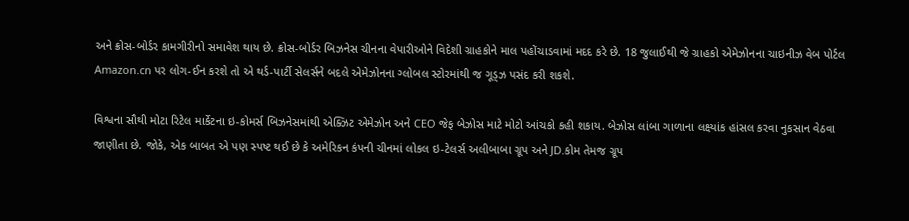અને ક્રોસ-બોર્ડર કામગીરીનો સમાવેશ થાય છે. ક્રોસ-બોર્ડર બિઝનેસ ચીનના વેપારીઓને વિદેશી ગ્રાહકોને માલ પહોંચાડવામાં મદદ કરે છે. 18 જુલાઈથી જે ગ્રાહકો એમેઝોનના ચાઇનીઝ વેબ પોર્ટલ Amazon.cn પર લોગ-ઈન કરશે તો એ થર્ડ-પાર્ટી સેલર્સને બદલે એમેઝોનના ગ્લોબલ સ્ટોરમાંથી જ ગૂડ્ઝ પસંદ કરી શકશે.

વિશ્વના સૌથી મોટા રિટેલ માર્કેટના ઇ-કોમર્સ બિઝનેસમાંથી એક્ઝિટ એમેઝોન અને CEO જેફ બેઝોસ માટે મોટો આંચકો કહી શકાય. બેઝોસ લાંબા ગાળાના લક્ષ્યાંક હાંસલ કરવા નુકસાન વેઠવા જાણીતા છે. જોકે, એક બાબત એ પણ સ્પષ્ટ થઈ છે કે અમેરિકન કંપની ચીનમાં લોકલ ઇ-ટેલર્સ અલીબાબા ગ્રૂપ અને JD.કોમ તેમજ ગ્રૂપ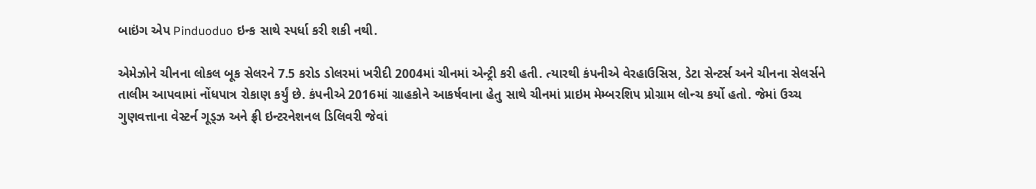બાઇંગ એપ Pinduoduo ઇન્ક સાથે સ્પર્ધા કરી શકી નથી.

એમેઝોને ચીનના લોકલ બૂક સેલરને 7.5 કરોડ ડોલરમાં ખરીદી 2004માં ચીનમાં એન્ટ્રી કરી હતી. ત્યારથી કંપનીએ વેરહાઉસિસ, ડેટા સેન્ટર્સ અને ચીનના સેલર્સને તાલીમ આપવામાં નોંધપાત્ર રોકાણ કર્યું છે. કંપનીએ 2016માં ગ્રાહકોને આકર્ષવાના હેતુ સાથે ચીનમાં પ્રાઇમ મેમ્બરશિપ પ્રોગ્રામ લોન્ચ કર્યો હતો. જેમાં ઉચ્ચ ગુણવત્તાના વેસ્ટર્ન ગૂડ્ઝ અને ફ્રી ઇન્ટરનેશનલ ડિલિવરી જેવાં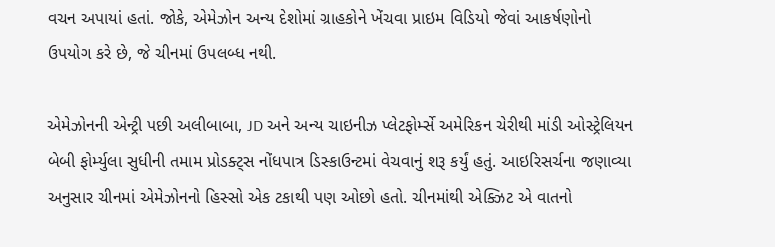વચન અપાયાં હતાં. જોકે, એમેઝોન અન્ય દેશોમાં ગ્રાહકોને ખેંચવા પ્રાઇમ વિડિયો જેવાં આકર્ષણોનો ઉપયોગ કરે છે, જે ચીનમાં ઉપલબ્ધ નથી.

એમેઝોનની એન્ટ્રી પછી અલીબાબા, JD અને અન્ય ચાઇનીઝ પ્લેટફોર્મ્સે અમેરિકન ચેરીથી માંડી ઓસ્ટ્રેલિયન બેબી ફોર્મ્યુલા સુધીની તમામ પ્રોડક્ટ્સ નોંધપાત્ર ડિસ્કાઉન્ટમાં વેચવાનું શરૂ કર્યું હતું. આઇરિસર્ચના જણાવ્યા અનુસાર ચીનમાં એમેઝોનનો હિસ્સો એક ટકાથી પણ ઓછો હતો. ચીનમાંથી એક્ઝિટ એ વાતનો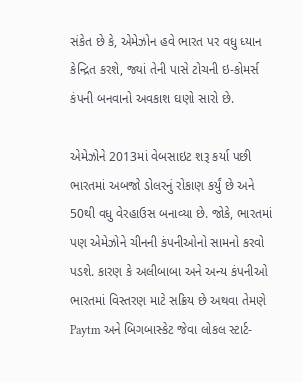સંકેત છે કે, એમેઝોન હવે ભારત પર વધુ ધ્યાન કેન્દ્રિત કરશે, જ્યાં તેની પાસે ટોચની ઇ-કોમર્સ કંપની બનવાનો અવકાશ ઘણો સારો છે.

એમેઝોને 2013માં વેબસાઇટ શરૂ કર્યા પછી ભારતમાં અબજો ડોલરનું રોકાણ કર્યું છે અને 50થી વધુ વેરહાઉસ બનાવ્યા છે. જોકે, ભારતમાં પણ એમેઝોને ચીનની કંપનીઓનો સામનો કરવો પડશે. કારણ કે અલીબાબા અને અન્ય કંપનીઓ ભારતમાં વિસ્તરણ માટે સક્રિય છે અથવા તેમણે Paytm અને બિગબાસ્કેટ જેવા લોકલ સ્ટાર્ટ-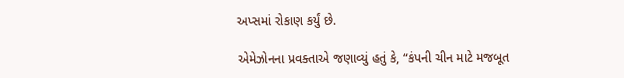અપ્સમાં રોકાણ કર્યું છે.

એમેઝોનના પ્રવક્તાએ જણાવ્યું હતું કે, “કંપની ચીન માટે મજબૂત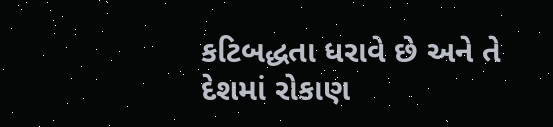કટિબદ્ધતા ધરાવે છે અને તે દેશમાં રોકાણ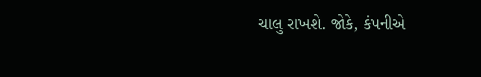ચાલુ રાખશે. જોકે, કંપનીએ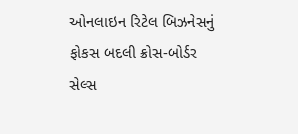ઓનલાઇન રિટેલ બિઝનેસનું ફોકસ બદલી ક્રોસ-બોર્ડર સેલ્સ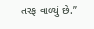તરફ વાળ્યું છે.”